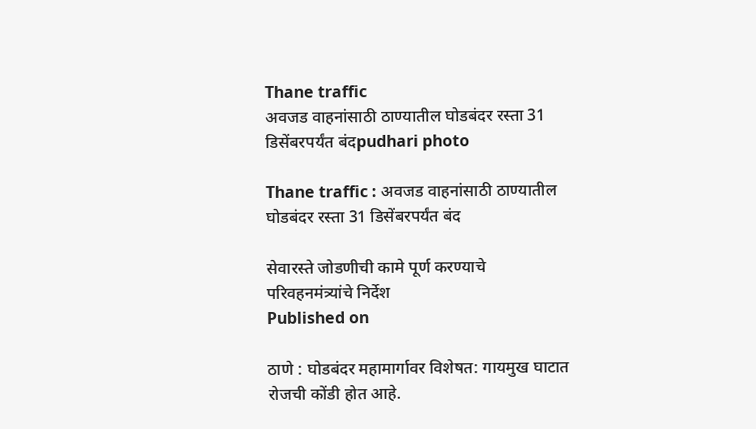Thane traffic
अवजड वाहनांसाठी ठाण्यातील घोडबंदर रस्ता 31 डिसेंबरपर्यंत बंदpudhari photo

Thane traffic : अवजड वाहनांसाठी ठाण्यातील घोडबंदर रस्ता 31 डिसेंबरपर्यंत बंद

सेवारस्ते जोडणीची कामे पूर्ण करण्याचे परिवहनमंत्र्यांचे निर्देश
Published on

ठाणे : घोडबंदर महामार्गावर विशेषत: गायमुख घाटात रोजची कोंडी होत आहे.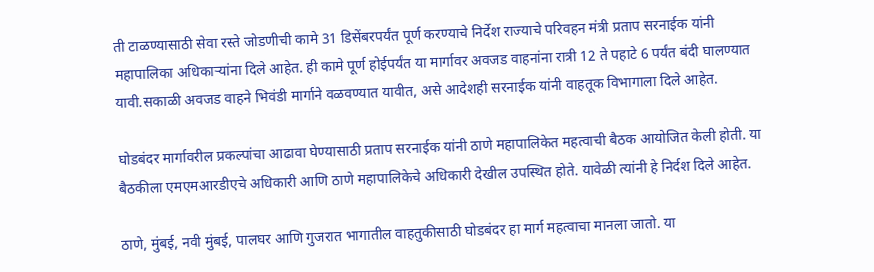ती टाळण्यासाठी सेवा रस्ते जोडणीची कामे 31 डिसेंबरपर्यंत पूर्ण करण्याचे निर्देश राज्याचे परिवहन मंत्री प्रताप सरनाईक यांनी महापालिका अधिकार्‍यांना दिले आहेत. ही कामे पूर्ण होईपर्यंत या मार्गावर अवजड वाहनांना रात्री 12 ते पहाटे 6 पर्यंत बंदी घालण्यात यावी.सकाळी अवजड वाहने भिवंडी मार्गाने वळवण्यात यावीत, असे आदेशही सरनाईक यांनी वाहतूक विभागाला दिले आहेत.

घोडबंदर मार्गावरील प्रकल्पांचा आढावा घेण्यासाठी प्रताप सरनाईक यांनी ठाणे महापालिकेत महत्वाची बैठक आयोजित केली होती. या बैठकीला एमएमआरडीएचे अधिकारी आणि ठाणे महापालिकेचे अधिकारी देखील उपस्थित होते. यावेळी त्यांनी हे निर्दश दिले आहेत.

ठाणे, मुंबई, नवी मुंबई, पालघर आणि गुजरात भागातील वाहतुकीसाठी घोडबंदर हा मार्ग महत्वाचा मानला जातो. या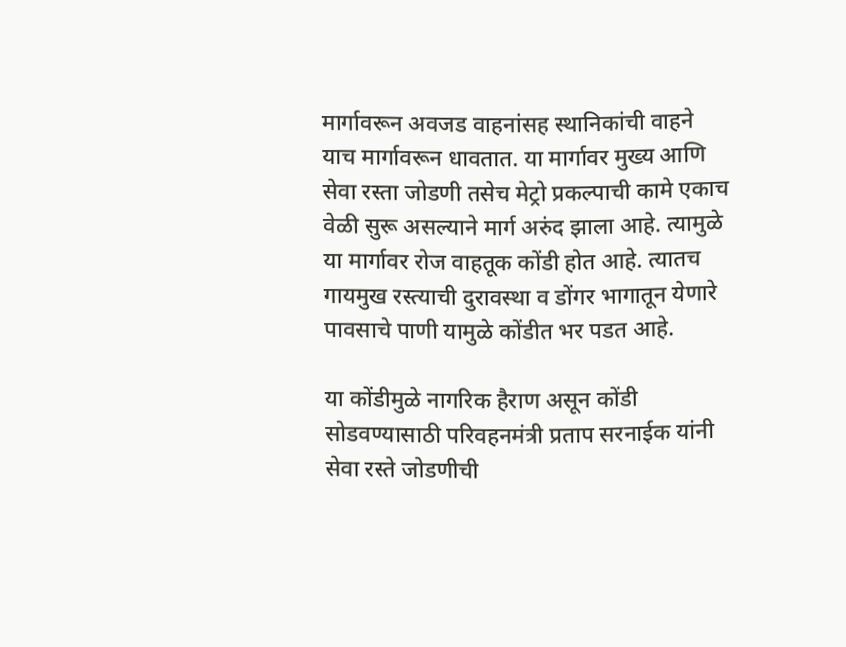मार्गावरून अवजड वाहनांसह स्थानिकांची वाहने याच मार्गावरून धावतात. या मार्गावर मुख्य आणि सेवा रस्ता जोडणी तसेच मेट्रो प्रकल्पाची कामे एकाच वेळी सुरू असल्याने मार्ग अरुंद झाला आहे. त्यामुळे या मार्गावर रोज वाहतूक कोंडी होत आहे. त्यातच गायमुख रस्त्याची दुरावस्था व डोंगर भागातून येणारे पावसाचे पाणी यामुळे कोंडीत भर पडत आहे.

या कोंडीमुळे नागरिक हैराण असून कोंडी सोडवण्यासाठी परिवहनमंत्री प्रताप सरनाईक यांनी सेवा रस्ते जोडणीची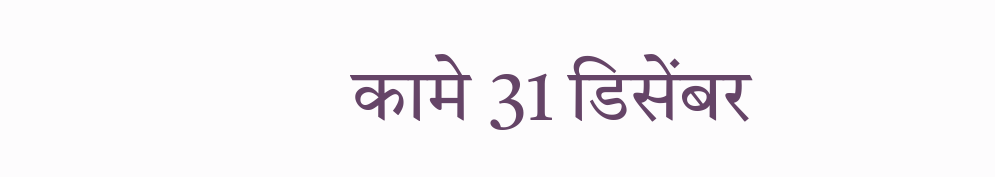कामे 31 डिसेंबर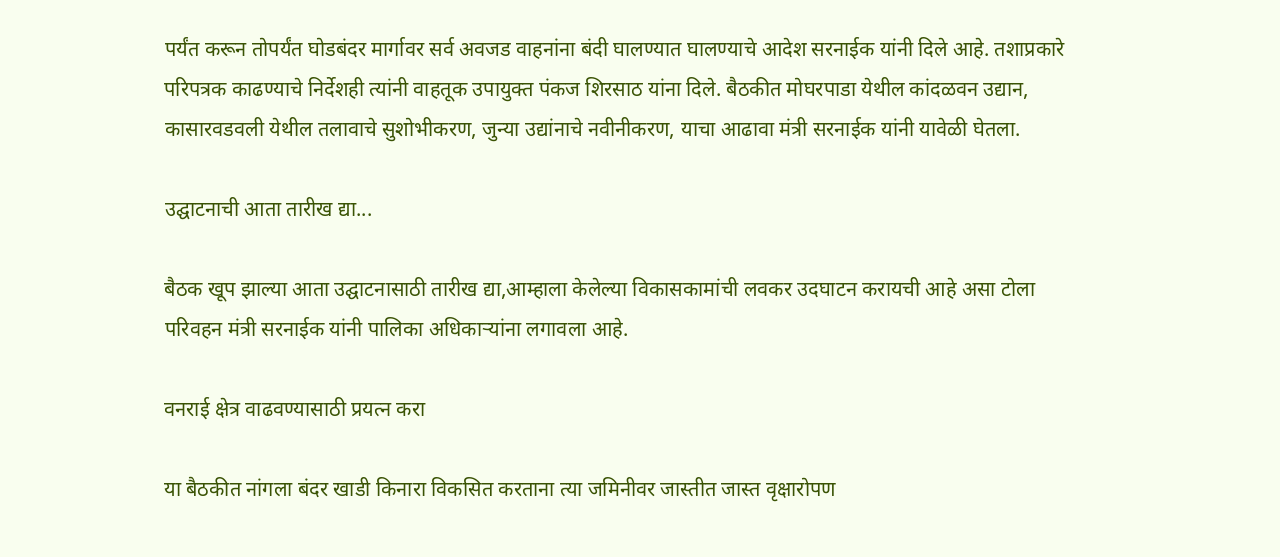पर्यंत करून तोपर्यंत घोडबंदर मार्गावर सर्व अवजड वाहनांना बंदी घालण्यात घालण्याचे आदेश सरनाईक यांनी दिले आहे. तशाप्रकारे परिपत्रक काढण्याचे निर्देशही त्यांनी वाहतूक उपायुक्त पंकज शिरसाठ यांना दिले. बैठकीत मोघरपाडा येथील कांदळवन उद्यान, कासारवडवली येथील तलावाचे सुशोभीकरण, जुन्या उद्यांनाचे नवीनीकरण, याचा आढावा मंत्री सरनाईक यांनी यावेळी घेतला.

उद्घाटनाची आता तारीख द्या...

बैठक खूप झाल्या आता उद्घाटनासाठी तारीख द्या,आम्हाला केलेल्या विकासकामांची लवकर उदघाटन करायची आहे असा टोला परिवहन मंत्री सरनाईक यांनी पालिका अधिकार्‍यांना लगावला आहे.

वनराई क्षेत्र वाढवण्यासाठी प्रयत्न करा

या बैठकीत नांगला बंदर खाडी किनारा विकसित करताना त्या जमिनीवर जास्तीत जास्त वृक्षारोपण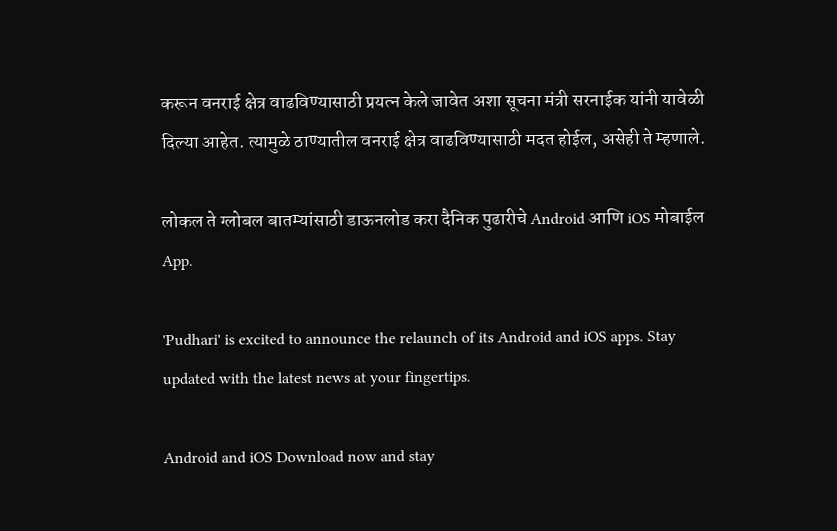करून वनराई क्षेत्र वाढविण्यासाठी प्रयत्न केले जावेत अशा सूचना मंत्री सरनाईक यांनी यावेळी दिल्या आहेत. त्यामुळे ठाण्यातील वनराई क्षेत्र वाढविण्यासाठी मदत होईल, असेही ते म्हणाले.

लोकल ते ग्लोबल बातम्यांसाठी डाऊनलोड करा दैनिक पुढारीचे Android आणि iOS मोबाईल App.

'Pudhari' is excited to announce the relaunch of its Android and iOS apps. Stay updated with the latest news at your fingertips.

Android and iOS Download now and stay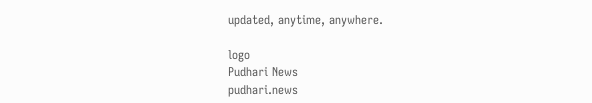updated, anytime, anywhere.

logo
Pudhari News
pudhari.news